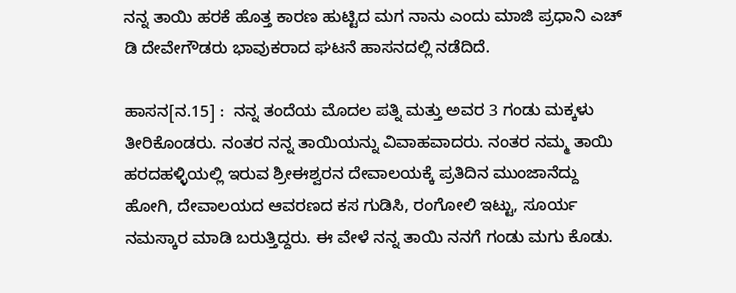ನನ್ನ ತಾಯಿ ಹರಕೆ ಹೊತ್ತ ಕಾರಣ ಹುಟ್ಟಿದ ಮಗ ನಾನು ಎಂದು ಮಾಜಿ ಪ್ರಧಾನಿ ಎಚ್ ಡಿ ದೇವೇಗೌಡರು ಭಾವುಕರಾದ ಘಟನೆ ಹಾಸನದಲ್ಲಿ ನಡೆದಿದೆ.

ಹಾಸನ[ನ.15] :  ನನ್ನ ತಂದೆಯ ಮೊದಲ ಪತ್ನಿ ಮತ್ತು ಅವರ 3 ಗಂಡು ಮಕ್ಕಳು ತೀರಿಕೊಂಡರು. ನಂತರ ನನ್ನ ತಾಯಿಯನ್ನು ವಿವಾಹವಾದರು. ನಂತರ ನಮ್ಮ ತಾಯಿ ಹರದಹಳ್ಳಿಯಲ್ಲಿ ಇರುವ ಶ್ರೀಈಶ್ವರನ ದೇವಾಲಯಕ್ಕೆ ಪ್ರತಿದಿನ ಮುಂಜಾನೆದ್ದು ಹೋಗಿ, ದೇವಾಲಯದ ಆವರಣದ ಕಸ ಗುಡಿಸಿ, ರಂಗೋಲಿ ಇಟ್ಟು, ಸೂರ್ಯ ನಮಸ್ಕಾರ ಮಾಡಿ ಬರುತ್ತಿದ್ದರು. ಈ ವೇಳೆ ನನ್ನ ತಾಯಿ ನನಗೆ ಗಂಡು ಮಗು ಕೊಡು.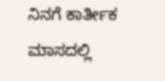ನಿನಗೆ ಕಾರ್ತೀಕ ಮಾಸದಲ್ಲಿ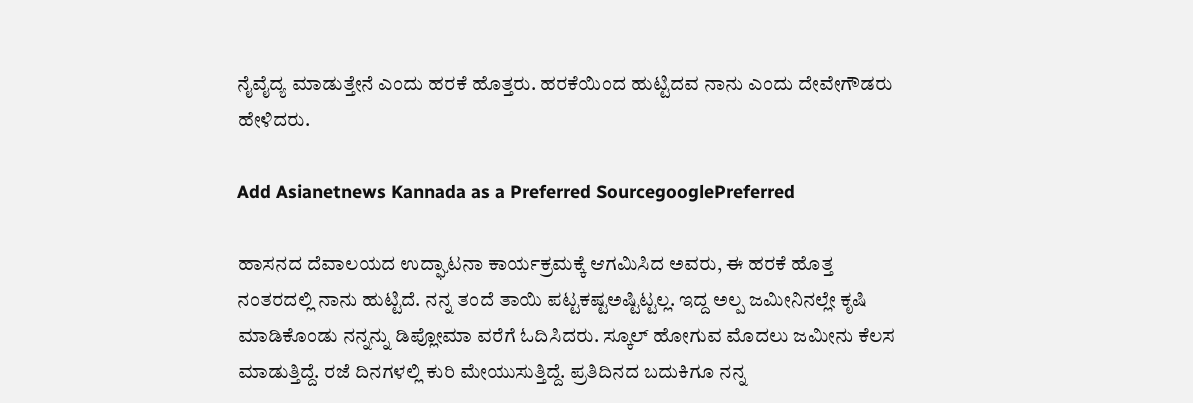ನೈವೈದ್ಯ ಮಾಡುತ್ತೇನೆ ಎಂದು ಹರಕೆ ಹೊತ್ತರು. ಹರಕೆಯಿಂದ ಹುಟ್ಟಿದವ ನಾನು ಎಂದು ದೇವೇಗೌಡರು ಹೇಳಿದರು.

Add Asianetnews Kannada as a Preferred SourcegooglePreferred

ಹಾಸನದ ದೆವಾಲಯದ ಉದ್ಘಾಟನಾ ಕಾರ್ಯಕ್ರಮಕ್ಕೆ ಆಗಮಿಸಿದ ಅವರು, ಈ ಹರಕೆ ಹೊತ್ತ ನಂತರದಲ್ಲಿ ನಾನು ಹುಟ್ಟಿದೆ. ನನ್ನ ತಂದೆ ತಾಯಿ ಪಟ್ಟಕಷ್ಟಅಷ್ಟಿಟ್ಟಲ್ಲ. ಇದ್ದ ಅಲ್ಪ ಜಮೀನಿನಲ್ಲೇ ಕೃಷಿ ಮಾಡಿಕೊಂಡು ನನ್ನನ್ನು ಡಿಪ್ಲೋಮಾ ವರೆಗೆ ಓದಿಸಿದರು. ಸ್ಕೂಲ್‌ ಹೋಗುವ ಮೊದಲು ಜಮೀನು ಕೆಲಸ ಮಾಡುತ್ತಿದ್ದೆ. ರಜೆ ದಿನಗಳಲ್ಲಿ ಕುರಿ ಮೇಯುಸುತ್ತಿದ್ದೆ. ಪ್ರತಿದಿನದ ಬದುಕಿಗೂ ನನ್ನ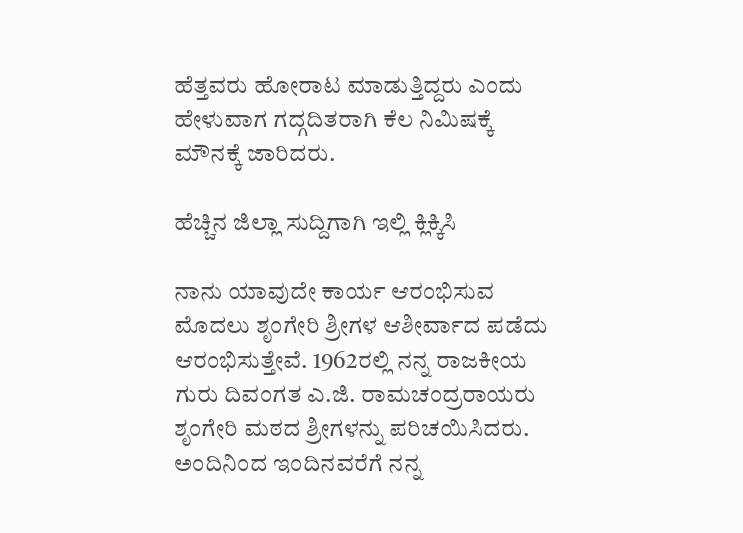ಹೆತ್ತವರು ಹೋರಾಟ ಮಾಡುತ್ತಿದ್ದರು ಎಂದು ಹೇಳುವಾಗ ಗದ್ಗದಿತರಾಗಿ ಕೆಲ ನಿಮಿಷಕ್ಕೆ ಮೌನಕ್ಕೆ ಜಾರಿದರು.

ಹೆಚ್ಚಿನ ಜಿಲ್ಲಾ ಸುದ್ದಿಗಾಗಿ ಇಲ್ಲಿ ಕ್ಲಿಕ್ಕಿಸಿ

ನಾನು ಯಾವುದೇ ಕಾರ್ಯ ಆರಂಭಿಸುವ ಮೊದಲು ಶೃಂಗೇರಿ ಶ್ರೀಗಳ ಆಶೀರ್ವಾದ ಪಡೆದು ಆರಂಭಿಸುತ್ತೇವೆ. 1962ರಲ್ಲಿ ನನ್ನ ರಾಜಕೀಯ ಗುರು ದಿವಂಗತ ಎ.ಜಿ. ರಾಮಚಂದ್ರರಾಯರು ಶೃಂಗೇರಿ ಮಠದ ಶ್ರೀಗಳನ್ನು ಪರಿಚಯಿಸಿದರು. ಅಂದಿನಿಂದ ಇಂದಿನವರೆಗೆ ನನ್ನ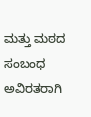ಮತ್ತು ಮಠದ ಸಂಬಂಧ ಅವಿರತರಾಗಿ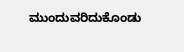ಮುಂದುವರಿದುಕೊಂಡು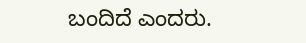ಬಂದಿದೆ ಎಂದರು.